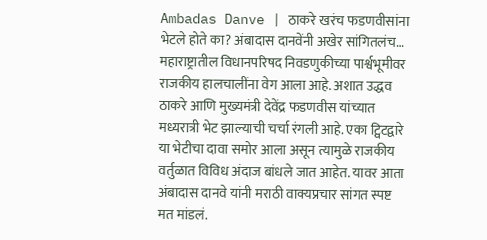Ambadas Danve | ठाकरे खरंच फडणवीसांना भेटले होते का? अंबादास दानवेंनी अखेर सांगितलंच…
महाराष्ट्रातील विधानपरिषद निवडणुकीच्या पार्श्वभूमीवर राजकीय हालचालींना वेग आला आहे. अशात उद्धव ठाकरे आणि मुख्यमंत्री देवेंद्र फडणवीस यांच्यात मध्यरात्री भेट झाल्याची चर्चा रंगली आहे. एका ट्विटद्वारे या भेटीचा दावा समोर आला असून त्यामुळे राजकीय वर्तुळात विविध अंदाज बांधले जात आहेत. यावर आता अंबादास दानवे यांनी मराठी वाक्यप्रचार सांगत स्पष्ट मत मांडलं.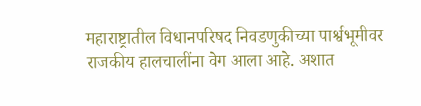महाराष्ट्रातील विधानपरिषद निवडणुकीच्या पार्श्वभूमीवर राजकीय हालचालींना वेग आला आहे. अशात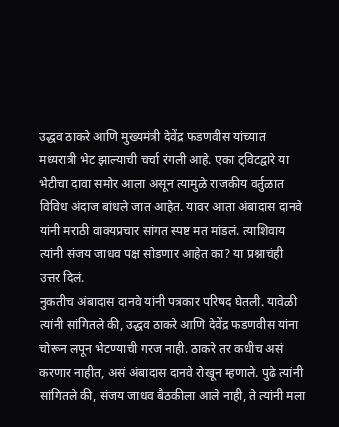उद्धव ठाकरे आणि मुख्यमंत्री देवेंद्र फडणवीस यांच्यात मध्यरात्री भेट झाल्याची चर्चा रंगली आहे. एका ट्विटद्वारे या भेटीचा दावा समोर आला असून त्यामुळे राजकीय वर्तुळात विविध अंदाज बांधले जात आहेत. यावर आता अंबादास दानवे यांनी मराठी वाक्यप्रचार सांगत स्पष्ट मत मांडलं. त्याशिवाय त्यांनी संजय जाधव पक्ष सोडणार आहेत का? या प्रश्नाचंही उत्तर दिलं.
नुकतीच अंबादास दानवे यांनी पत्रकार परिषद घेतली. यावेळी त्यांनी सांगितले की, उद्धव ठाकरे आणि देवेंद्र फडणवीस यांना चोरून लपून भेटण्याची गरज नाही. ठाकरे तर कधीच असं करणार नाहीत, असं अंबादास दानवे रोखून म्हणाले. पुढे त्यांनी सांगितले की, संजय जाधव बैठकीला आले नाही, ते त्यांनी मला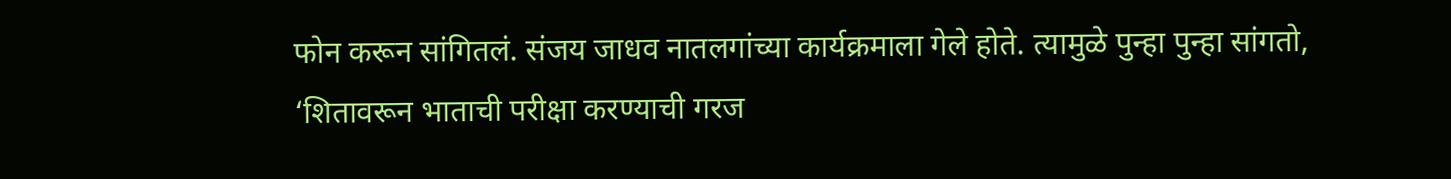फोन करून सांगितलं. संजय जाधव नातलगांच्या कार्यक्रमाला गेले होते. त्यामुळे पुन्हा पुन्हा सांगतो, ‘शितावरून भाताची परीक्षा करण्याची गरज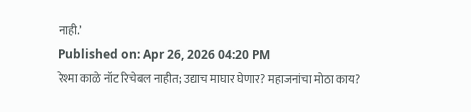नाही.’
Published on: Apr 26, 2026 04:20 PM
रेश्मा काळे नॉट रिचेबल नाहीत; उद्याच माघार घेणार? महाजनांचा मोठा काय?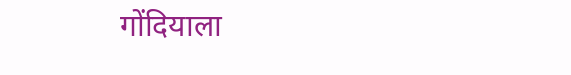गोंदियाला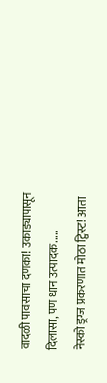वादळी पावसाचा दणका! उकाड्यापासून दिलासा, पण धान उत्पादक.....
नेस्को ड्रग्ज प्रकरणात मोठा ट्विस्ट! आता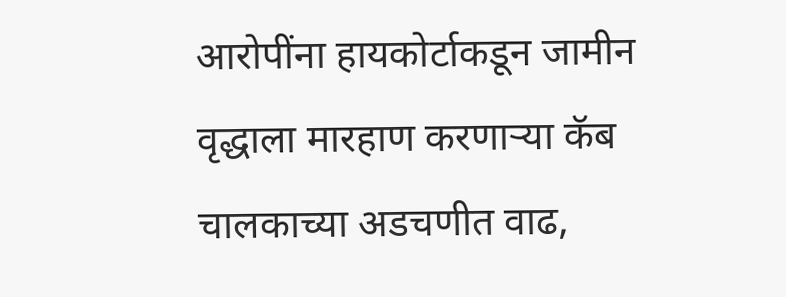आरोपींना हायकोर्टाकडून जामीन
वृद्धाला मारहाण करणाऱ्या कॅब चालकाच्या अडचणीत वाढ,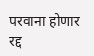परवाना होणार रद्द